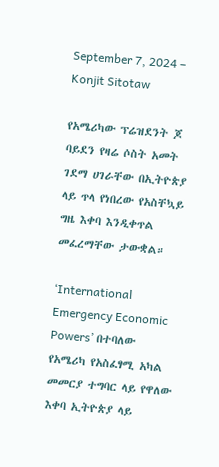September 7, 2024 – Konjit Sitotaw

የአሜሪካው ፕሬዝደንት ጆ ባይደን የዛሬ ሶስት አመት ገደማ ሀገራቸው በኢትዮጵያ ላይ ጥላ የነበረው የአስቸኳይ ግዜ እቀባ እንዲቀጥል መፈረማቸው ታውቋል።

‘International Emergency Economic Powers’ በተባለው የአሜሪካ የአስፈፃሚ አካል መመርያ ተግባር ላይ የዋለው እቀባ ኢትዮጵያ ላይ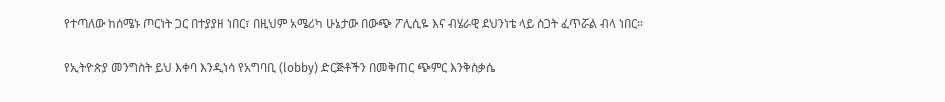የተጣለው ከሰሜኑ ጦርነት ጋር በተያያዘ ነበር፣ በዚህም አሜሪካ ሁኔታው በውጭ ፖሊሲዬ እና ብሄራዊ ደህንነቴ ላይ ስጋት ፈጥሯል ብላ ነበር።

የኢትዮጵያ መንግስት ይህ እቀባ እንዲነሳ የአግባቢ (lobby) ድርጅቶችን በመቅጠር ጭምር እንቅስቃሴ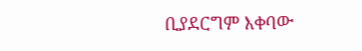ቢያደርግም እቀባው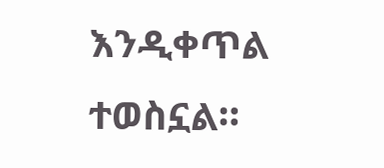እንዲቀጥል ተወስኗል።